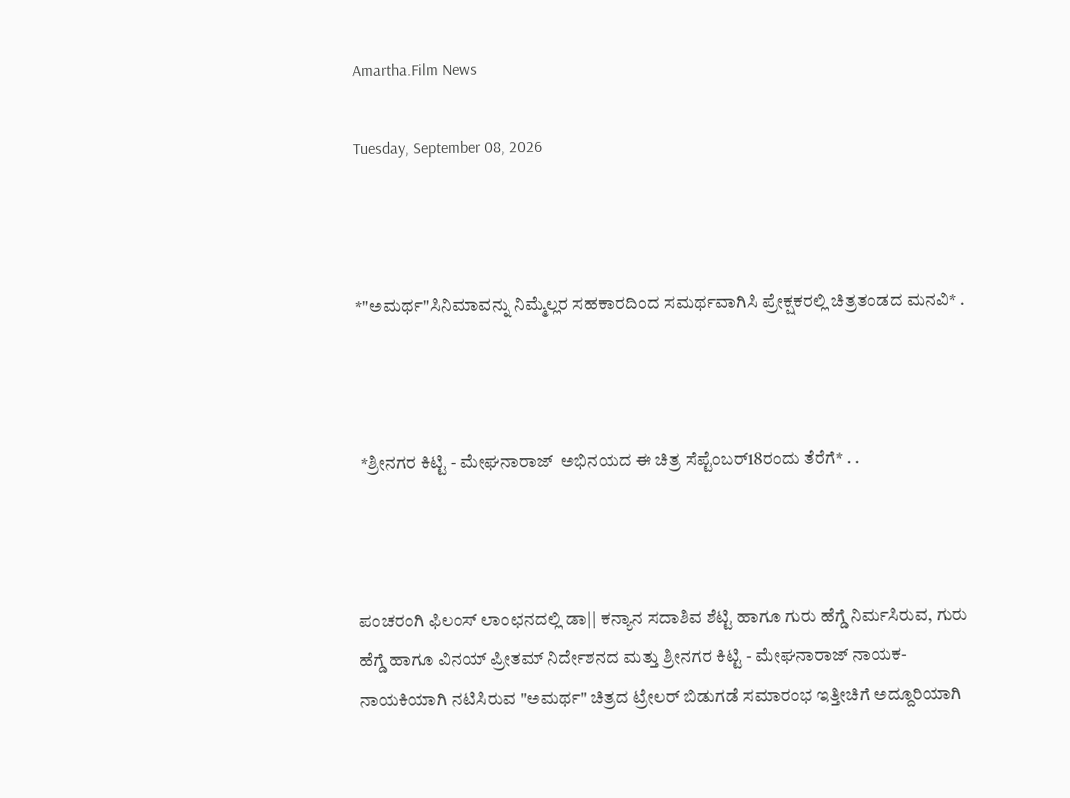Amartha.Film News

Tuesday, September 08, 2026



*"ಅಮರ್ಥ"ಸಿನಿಮಾವನ್ನು ನಿಮ್ಮೆಲ್ಲರ ಸಹಕಾರದಿಂದ ಸಮರ್ಥವಾಗಿಸಿ ಪ್ರೇಕ್ಷಕರಲ್ಲಿ ಚಿತ್ರತಂಡದ ಮನವಿ* .



 *ಶ್ರೀನಗರ ಕಿಟ್ಟಿ - ಮೇಘನಾರಾಜ್  ಅಭಿನಯದ ಈ ಚಿತ್ರ ಸೆಪ್ಟೆಂಬರ್18ರಂದು ತೆರೆಗೆ* . .



ಪಂಚರಂಗಿ ಫಿಲಂಸ್ ಲಾಂಛನದಲ್ಲಿ ಡಾ|| ಕನ್ಯಾನ ಸದಾಶಿವ ಶೆಟ್ಟಿ ಹಾಗೂ ಗುರು ಹೆಗ್ಡೆ ನಿರ್ಮಸಿರುವ, ಗುರು ಹೆಗ್ಡೆ ಹಾಗೂ ವಿನಯ್ ಪ್ರೀತಮ್ ನಿರ್ದೇಶನದ ಮತ್ತು ಶ್ರೀನಗರ ಕಿಟ್ಟಿ - ಮೇಘನಾರಾಜ್ ನಾಯಕ- ನಾಯಕಿಯಾಗಿ ನಟಿಸಿರುವ "ಅಮರ್ಥ" ಚಿತ್ರದ ಟ್ರೇಲರ್ ಬಿಡುಗಡೆ ಸಮಾರಂಭ ಇತ್ತೀಚಿಗೆ ಅದ್ದೂರಿಯಾಗಿ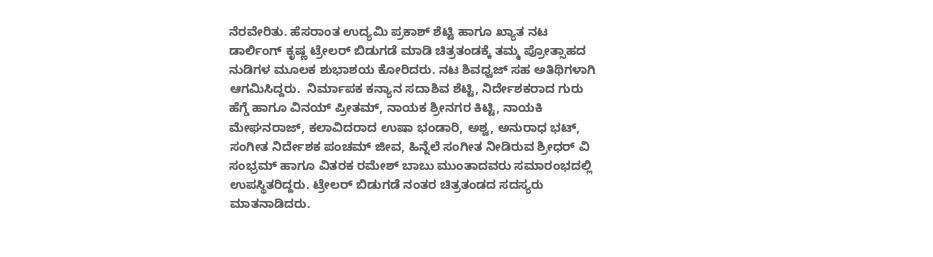ನೆರವೇರಿತು. ಹೆಸರಾಂತ ಉದ್ಯಮಿ ಪ್ರಕಾಶ್ ಶೆಟ್ಟಿ ಹಾಗೂ ಖ್ಯಾತ ನಟ ಡಾರ್ಲಿಂಗ್ ಕೃಷ್ಣ ಟ್ರೇಲರ್ ಬಿಡುಗಡೆ ಮಾಡಿ ಚಿತ್ರತಂಡಕ್ಕೆ ತಮ್ಮ ಪ್ರೋತ್ಸಾಹದ ನುಡಿಗಳ ಮೂಲಕ ಶುಭಾಶಯ ಕೋರಿದರು. ನಟ ಶಿವಧ್ವಜ್ ಸಹ ಅತಿಥಿಗಳಾಗಿ ಆಗಮಿಸಿದ್ದರು.  ನಿರ್ಮಾಪಕ ಕನ್ಯಾನ ಸದಾಶಿವ ಶೆಟ್ಟಿ, ನಿರ್ದೇಶಕರಾದ ಗುರು ಹೆಗ್ಡೆ ಹಾಗೂ ವಿನಯ್ ಪ್ರೀತಮ್, ನಾಯಕ ಶ್ರೀನಗರ ಕಿಟ್ಟಿ, ನಾಯಕಿ ಮೇಘನರಾಜ್, ಕಲಾವಿದರಾದ ಉಷಾ ಭಂಡಾರಿ, ಅಶ್ವ, ಅನುರಾಧ ಭಟ್, ಸಂಗೀತ ನಿರ್ದೇಶಕ ಪಂಚಮ್ ಜೀವ, ಹಿನ್ನೆಲೆ ಸಂಗೀತ ನೀಡಿರುವ ಶ್ರೀಧರ್ ವಿ ಸಂಭ್ರಮ್ ಹಾಗೂ ವಿತರಕ ರಮೇಶ್ ಬಾಬು ಮುಂತಾದವರು ಸಮಾರಂಭದಲ್ಲಿ ಉಪಸ್ಥಿತರಿದ್ದರು. ಟ್ರೇಲರ್ ಬಿಡುಗಡೆ ನಂತರ ಚಿತ್ರತಂಡದ ಸದಸ್ಯರು ಮಾತನಾಡಿದರು.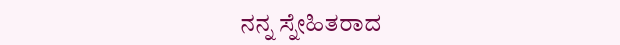ನನ್ನ ಸ್ನೇಹಿತರಾದ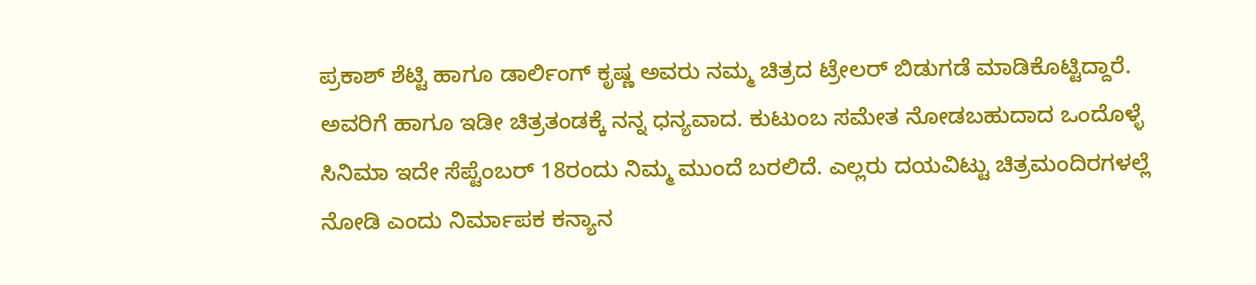ಪ್ರಕಾಶ್ ಶೆಟ್ಟಿ ಹಾಗೂ ಡಾರ್ಲಿಂಗ್ ಕೃಷ್ಣ ಅವರು ನಮ್ಮ ಚಿತ್ರದ ಟ್ರೇಲರ್ ಬಿಡುಗಡೆ ಮಾಡಿಕೊಟ್ಟಿದ್ದಾರೆ. ಅವರಿಗೆ ಹಾಗೂ ಇಡೀ ಚಿತ್ರತಂಡಕ್ಕೆ ನನ್ನ ಧನ್ಯವಾದ. ಕುಟುಂಬ ಸಮೇತ ನೋಡಬಹುದಾದ ಒಂದೊಳ್ಳೆ ಸಿನಿಮಾ ಇದೇ ಸೆಪ್ಟೆಂಬರ್ 18ರಂದು ನಿಮ್ಮ ಮುಂದೆ ಬರಲಿದೆ. ಎಲ್ಲರು ದಯವಿಟ್ಟು ಚಿತ್ರಮಂದಿರಗಳಲ್ಲೆ ನೋಡಿ ಎಂದು ನಿರ್ಮಾಪಕ ಕನ್ಯಾನ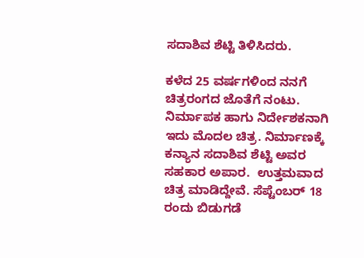ಸದಾಶಿವ ಶೆಟ್ಟಿ ತಿಳಿಸಿದರು.

ಕಳೆದ 25 ವರ್ಷಗಳಿಂದ ನನಗೆ ಚಿತ್ರರಂಗದ ಜೊತೆಗೆ ನಂಟು. ನಿರ್ಮಾಪಕ ಹಾಗು ನಿರ್ದೇಶಕನಾಗಿ ಇದು ಮೊದಲ ಚಿತ್ರ. ನಿರ್ಮಾಣಕ್ಕೆ ಕನ್ಯಾನ ಸದಾಶಿವ ಶೆಟ್ಟಿ ಅವರ ಸಹಕಾರ ಅಪಾರ.  ಉತ್ತಮವಾದ  ಚಿತ್ರ ಮಾಡಿದ್ದೇವೆ. ಸೆಪ್ಟೆಂಬರ್ 18 ರಂದು ಬಿಡುಗಡೆ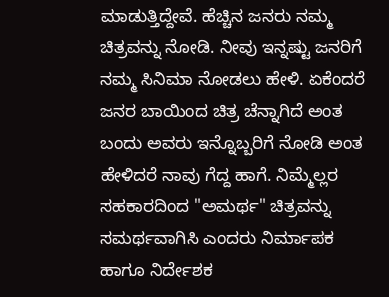ಮಾಡುತ್ತಿದ್ದೇವೆ. ಹೆಚ್ಚಿನ ಜನರು ನಮ್ಮ ಚಿತ್ರವನ್ನು ನೋಡಿ. ನೀವು ಇನ್ನಷ್ಟು ಜನರಿಗೆ ನಮ್ಮ ಸಿನಿಮಾ ನೋಡಲು ಹೇಳಿ. ಏಕೆಂದರೆ ಜನರ ಬಾಯಿಂದ ಚಿತ್ರ ಚೆನ್ನಾಗಿದೆ ಅಂತ ಬಂದು ಅವರು ಇನ್ನೊಬ್ಬರಿಗೆ ನೋಡಿ ಅಂತ ಹೇಳಿದರೆ ನಾವು ಗೆದ್ದ ಹಾಗೆ. ನಿಮ್ಮೆಲ್ಲರ ಸಹಕಾರದಿಂದ "ಅಮರ್ಥ" ಚಿತ್ರವನ್ನು ಸಮರ್ಥವಾಗಿಸಿ ಎಂದರು ನಿರ್ಮಾಪಕ ಹಾಗೂ ನಿರ್ದೇಶಕ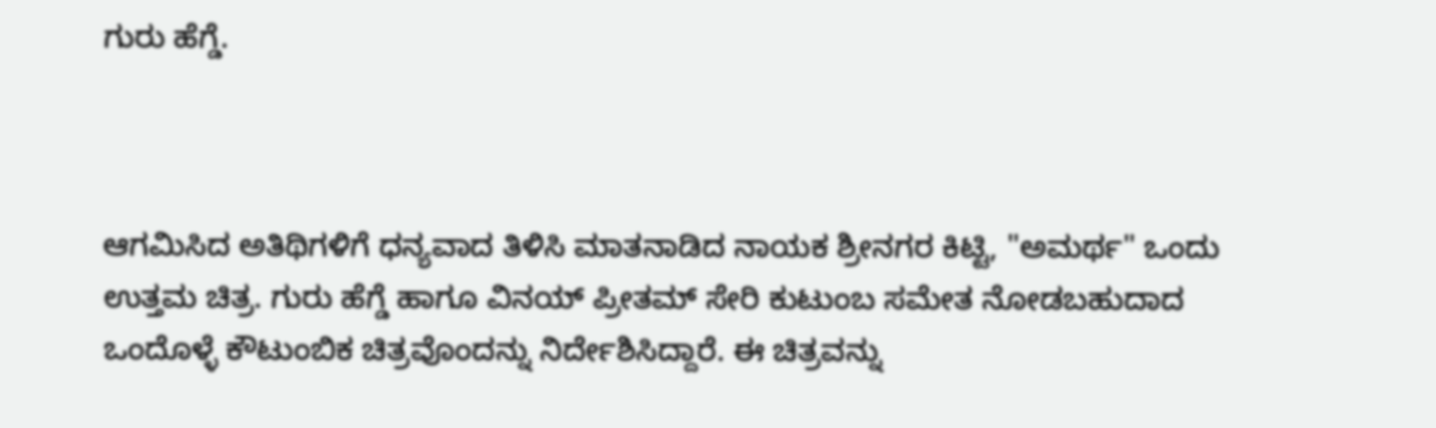ಗುರು ಹೆಗ್ಡೆ.



ಆಗಮಿಸಿದ ಅತಿಥಿಗಳಿಗೆ ಧನ್ಯವಾದ ತಿಳಿಸಿ ಮಾತನಾಡಿದ ನಾಯಕ ಶ್ರೀನಗರ ಕಿಟ್ಟಿ, "ಅಮರ್ಥ" ಒಂದು ಉತ್ತಮ ಚಿತ್ರ. ಗುರು ಹೆಗ್ಡೆ ಹಾಗೂ ವಿನಯ್ ಪ್ರೀತಮ್ ಸೇರಿ ಕುಟುಂಬ ಸಮೇತ ನೋಡಬಹುದಾದ ಒಂದೊಳ್ಳೆ ಕೌಟುಂಬಿಕ ಚಿತ್ರವೊಂದನ್ನು ನಿರ್ದೇಶಿಸಿದ್ದಾರೆ. ಈ ಚಿತ್ರವನ್ನು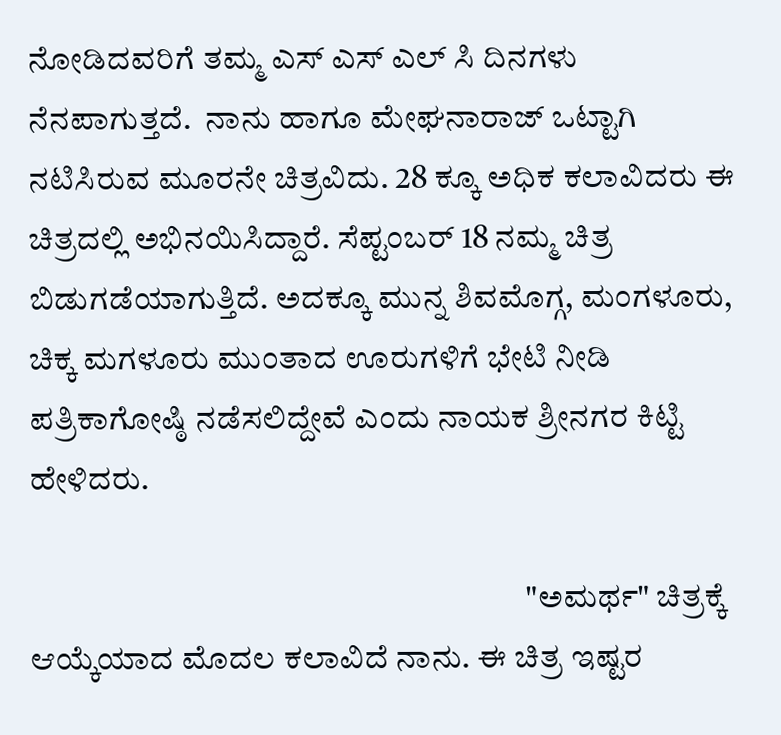ನೋಡಿದವರಿಗೆ ತಮ್ಮ ಎಸ್ ಎಸ್ ಎಲ್ ಸಿ ದಿನಗಳು ನೆನಪಾಗುತ್ತದೆ.  ನಾನು ಹಾಗೂ ಮೇಘನಾರಾಜ್ ಒಟ್ಟಾಗಿ ನಟಿಸಿರುವ ಮೂರನೇ ಚಿತ್ರವಿದು. 28 ಕ್ಕೂ ಅಧಿಕ ಕಲಾವಿದರು ಈ ಚಿತ್ರದಲ್ಲಿ ಅಭಿನಯಿಸಿದ್ದಾರೆ. ಸೆಪ್ಟಂಬರ್ 18 ನಮ್ಮ ಚಿತ್ರ ಬಿಡುಗಡೆಯಾಗುತ್ತಿದೆ. ಅದಕ್ಕೂ ಮುನ್ನ ಶಿವಮೊಗ್ಗ, ಮಂಗಳೂರು, ಚಿಕ್ಕ ಮಗಳೂರು ಮುಂತಾದ ಊರುಗಳಿಗೆ ಭೇಟಿ ನೀಡಿ ಪತ್ರಿಕಾಗೋಷ್ಠಿ ನಡೆಸಲಿದ್ದೇವೆ ಎಂದು ನಾಯಕ ಶ್ರೀನಗರ ಕಿಟ್ಟಿ ಹೇಳಿದರು.

                                                                           "ಅಮರ್ಥ" ಚಿತ್ರಕ್ಕೆ ಆಯ್ಕೆಯಾದ ಮೊದಲ ಕಲಾವಿದೆ ನಾನು. ಈ ಚಿತ್ರ ಇಷ್ಟರ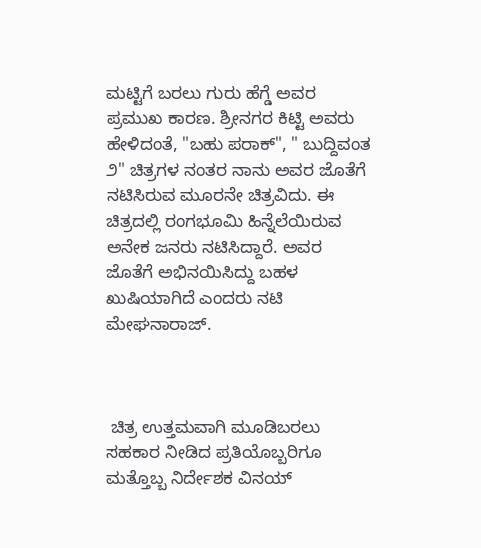ಮಟ್ಟಿಗೆ ಬರಲು ಗುರು ಹೆಗ್ಡೆ ಅವರ ಪ್ರಮುಖ ಕಾರಣ. ಶ್ರೀನಗರ ಕಿಟ್ಟಿ ಅವರು ಹೇಳಿದಂತೆ, "ಬಹು ಪರಾಕ್", " ಬುದ್ದಿವಂತ ೨" ಚಿತ್ರಗಳ ನಂತರ ನಾನು ಅವರ ಜೊತೆಗೆ ನಟಿಸಿರುವ ಮೂರನೇ ಚಿತ್ರವಿದು. ಈ ಚಿತ್ರದಲ್ಲಿ ರಂಗಭೂಮಿ ಹಿನ್ನೆಲೆಯಿರುವ ಅನೇಕ ಜನರು ನಟಿಸಿದ್ದಾರೆ. ಅವರ ಜೊತೆಗೆ ಅಭಿನಯಿಸಿದ್ದು ಬಹಳ ಖುಷಿಯಾಗಿದೆ ಎಂದರು ನಟಿ ಮೇಘನಾರಾಜ್.



 ಚಿತ್ರ ಉತ್ತಮವಾಗಿ ಮೂಡಿಬರಲು ಸಹಕಾರ ನೀಡಿದ ಪ್ರತಿಯೊಬ್ಬರಿಗೂ ಮತ್ತೊಬ್ಬ ನಿರ್ದೇಶಕ ವಿನಯ್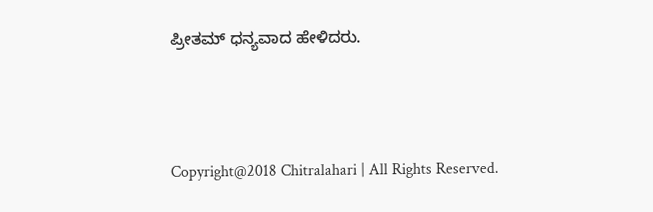ಪ್ರೀತಮ್ ಧನ್ಯವಾದ ಹೇಳಿದರು.



Copyright@2018 Chitralahari | All Rights Reserved.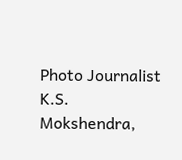Photo Journalist K.S. Mokshendra,